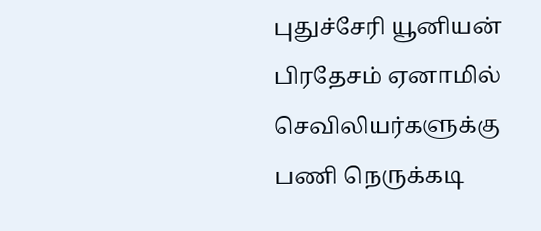புதுச்சேரி யூனியன் பிரதேசம் ஏனாமில் செவிலியர்களுக்கு பணி நெருக்கடி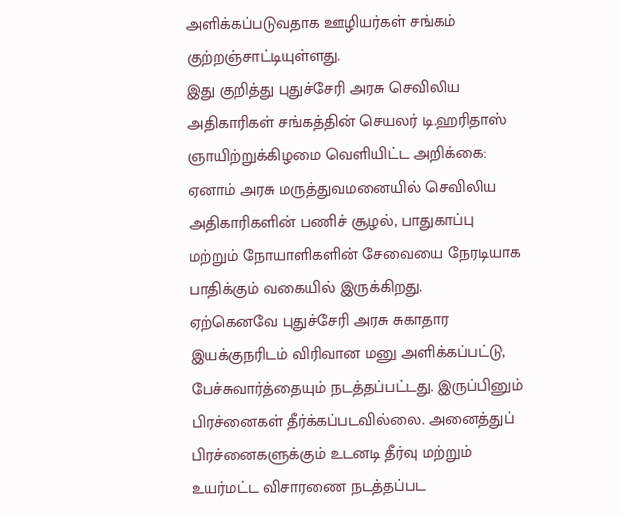அளிக்கப்படுவதாக ஊழியர்கள் சங்கம் குற்றஞ்சாட்டியுள்ளது.
இது குறித்து புதுச்சேரி அரசு செவிலிய அதிகாரிகள் சங்கத்தின் செயலர் டி.ஹரிதாஸ் ஞாயிற்றுக்கிழமை வெளியிட்ட அறிக்கை:
ஏனாம் அரசு மருத்துவமனையில் செவிலிய அதிகாரிகளின் பணிச் சூழல், பாதுகாப்பு மற்றும் நோயாளிகளின் சேவையை நேரடியாக பாதிக்கும் வகையில் இருக்கிறது.
ஏற்கெனவே புதுச்சேரி அரசு சுகாதார இயக்குநரிடம் விரிவான மனு அளிக்கப்பட்டு, பேச்சுவார்த்தையும் நடத்தப்பட்டது. இருப்பினும் பிரச்னைகள் தீர்க்கப்படவில்லை. அனைத்துப் பிரச்னைகளுக்கும் உடனடி தீர்வு மற்றும் உயர்மட்ட விசாரணை நடத்தப்பட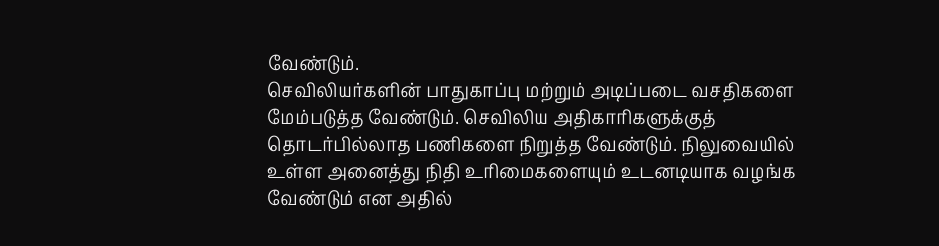வேண்டும்.
செவிலியர்களின் பாதுகாப்பு மற்றும் அடிப்படை வசதிகளை மேம்படுத்த வேண்டும். செவிலிய அதிகாரிகளுக்குத் தொடர்பில்லாத பணிகளை நிறுத்த வேண்டும். நிலுவையில் உள்ள அனைத்து நிதி உரிமைகளையும் உடனடியாக வழங்க வேண்டும் என அதில்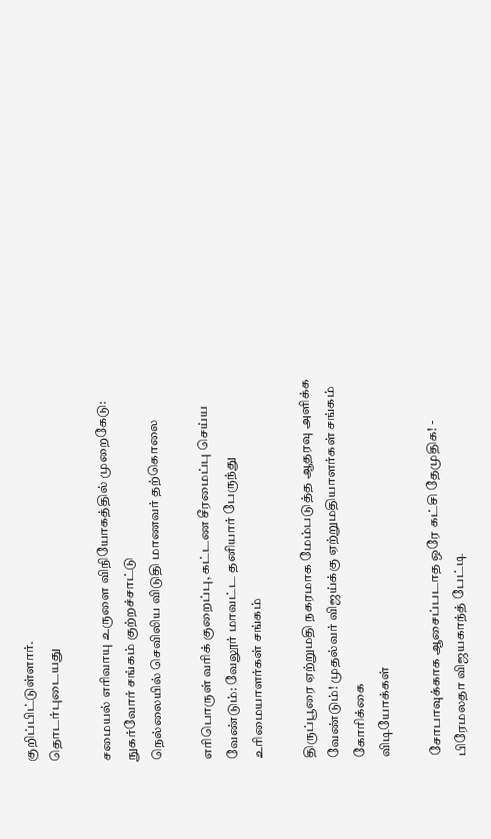குறிப்பிட்டுள்ளார்.
தொடர்புடையது

சமையல் எரிவாயு உருளை விநியோகத்தில் முறைகேடு: நுகர்வோர் சங்கம் குற்றச்சாட்டு
நெல்லையில் செவிலிய விடுதி மாணவர் தற்கொலை

எரிபொருள் வரிக் குறைப்பு, கட்டண சீரமைப்பு செய்ய வேண்டும்: வேலூர் மாவட்ட தனியார் பேருந்து உரிமையாளர்கள் சங்கம்

திருப்பூரை ஏற்றுமதி நகரமாக மேம்படுத்த ஆதரவு அளிக்க வேண்டும்! முதல்வர் விஜய்க்கு ஏற்றுமதியாளர்கள் சங்கம் கோரிக்கை
விடியோக்கள்

சோபாவுக்காக ஆசைப்படாத ஒரே கட்சி தேமுதிக! - பிரேமலதா விஜயகாந்த் பேட்டி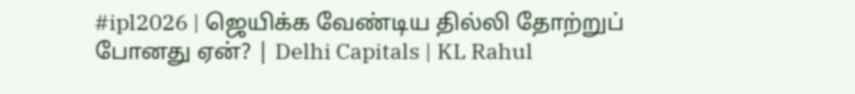#ipl2026 | ஜெயிக்க வேண்டிய தில்லி தோற்றுப் போனது ஏன்? | Delhi Capitals | KL Rahul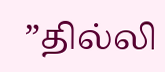”தில்லி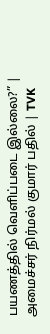பயணத்தில் வெளிப்படை இல்லை?” | அமைச்சர் நிர்மல் குமார் பதில் | TVK